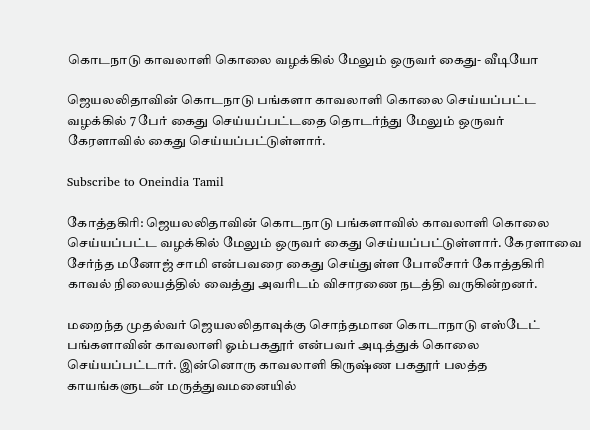கொடநாடு காவலாளி கொலை வழக்கில் மேலும் ஒருவர் கைது- வீடியோ

ஜெயலலிதாவின் கொடநாடு பங்களா காவலாளி கொலை செய்யப்பட்ட வழக்கில் 7 பேர் கைது செய்யப்பட்டதை தொடர்ந்து மேலும் ஒருவர் கேரளாவில் கைது செய்யப்பட்டுள்ளார்.

Subscribe to Oneindia Tamil

கோத்தகிரி: ஜெயலலிதாவின் கொடநாடு பங்களாவில் காவலாளி கொலை செய்யப்பட்ட வழக்கில் மேலும் ஒருவர் கைது செய்யப்பட்டுள்ளார். கேரளாவை சேர்ந்த மனோஜ் சாமி என்பவரை கைது செய்துள்ள போலீசார் கோத்தகிரி காவல் நிலையத்தில் வைத்து அவரிடம் விசாரணை நடத்தி வருகின்றனர்.

மறைந்த முதல்வர் ஜெயலலிதாவுக்கு சொந்தமான கொடாநாடு எஸ்டேட் பங்களாவின் காவலாளி ஓம்பகதூர் என்பவர் அடித்துக் கொலை செய்யப்பட்டார். இன்னொரு காவலாளி கிருஷ்ண பகதூர் பலத்த காயங்களுடன் மருத்துவமனையில்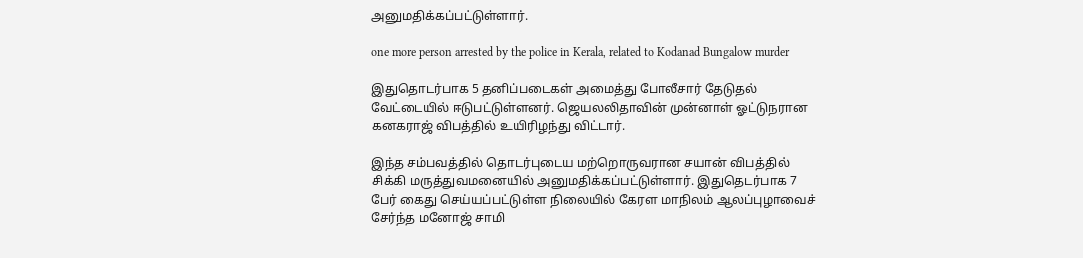அனுமதிக்கப்பட்டுள்ளார்.

one more person arrested by the police in Kerala, related to Kodanad Bungalow murder

இதுதொடர்பாக 5 தனிப்படைகள் அமைத்து போலீசார் தேடுதல் வேட்டையில் ஈடுபட்டுள்ளனர். ஜெயலலிதாவின் முன்னாள் ஓட்டுநரான கனகராஜ் விபத்தில் உயிரிழந்து விட்டார்.

இந்த சம்பவத்தில் தொடர்புடைய மற்றொருவரான சயான் விபத்தில் சிக்கி மருத்துவமனையில் அனுமதிக்கப்பட்டுள்ளார். இதுதெடர்பாக 7 பேர் கைது செய்யப்பட்டுள்ள நிலையில் கேரள மாநிலம் ஆலப்புழாவைச் சேர்ந்த மனோஜ் சாமி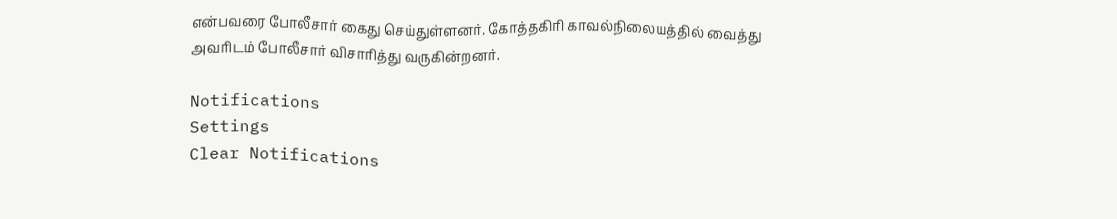என்பவரை போலீசார் கைது செய்துள்ளனர். கோத்தகிரி காவல்நிலையத்தில் வைத்து அவரிடம் போலீசார் விசாரித்து வருகின்றனர்.

Notifications
Settings
Clear Notifications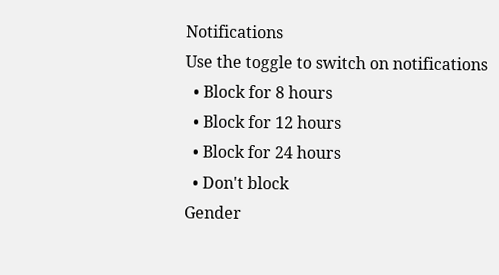Notifications
Use the toggle to switch on notifications
  • Block for 8 hours
  • Block for 12 hours
  • Block for 24 hours
  • Don't block
Gender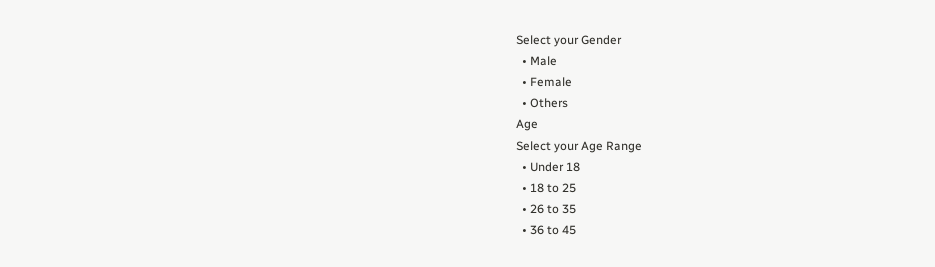Select your Gender
  • Male
  • Female
  • Others
Age
Select your Age Range
  • Under 18
  • 18 to 25
  • 26 to 35
  • 36 to 45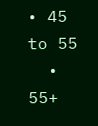• 45 to 55
  • 55+